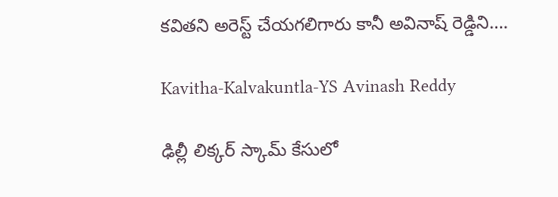కవితని అరెస్ట్ చేయగలిగారు కానీ అవినాష్ రెడ్డిని….

Kavitha-Kalvakuntla-YS Avinash Reddy

ఢిల్లీ లిక్కర్ స్కామ్‌ కేసులో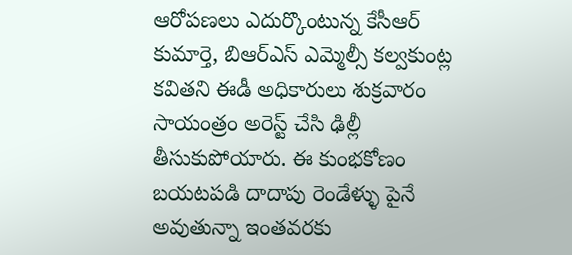ఆరోపణలు ఎదుర్కొంటున్న కేసీఆర్‌ కుమార్తె, బిఆర్ఎస్ ఎమ్మెల్సీ కల్వకుంట్ల కవితని ఈడీ అధికారులు శుక్రవారం సాయంత్రం అరెస్ట్ చేసి ఢిల్లీ తీసుకుపోయారు. ఈ కుంభకోణం బయటపడి దాదాపు రెండేళ్ళు పైనే అవుతున్నా ఇంతవరకు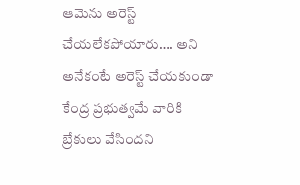ఆమెను అరెస్ట్ చేయలేకపోయారు…. అని అనేకంటే అరెస్ట్ చేయకుండా కేంద్ర ప్రభుత్వమే వారికి బ్రేకులు వేసిందని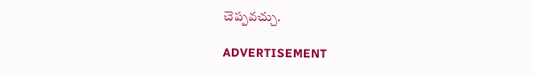చెప్పవచ్చు.

ADVERTISEMENT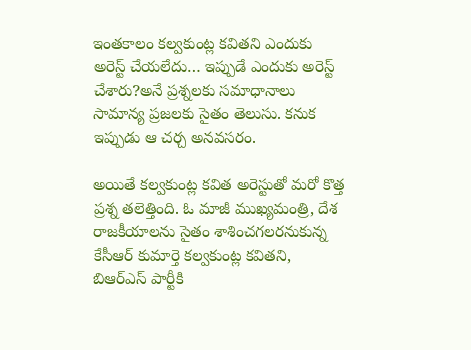ఇంతకాలం కల్వకుంట్ల కవితని ఎందుకు అరెస్ట్ చేయలేదు… ఇప్పుడే ఎందుకు అరెస్ట్ చేశారు?అనే ప్రశ్నలకు సమాధానాలు సామాన్య ప్రజలకు సైతం తెలుసు. కనుక ఇప్పుడు ఆ చర్చ అనవసరం.

అయితే కల్వకుంట్ల కవిత అరెస్టుతో మరో కొత్త ప్రశ్న తలెత్తింది. ఓ మాజీ ముఖ్యమంత్రి, దేశ రాజకీయాలను సైతం శాశించగలరనుకున్న కేసీఆర్‌ కుమార్తె కల్వకుంట్ల కవితని, బిఆర్ఎస్ పార్టీకి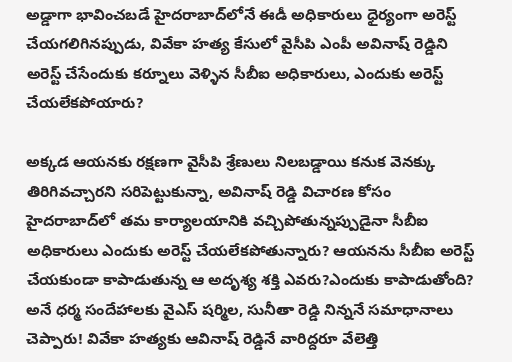అడ్డాగా భావించబడే హైదరాబాద్‌లోనే ఈడీ అధికారులు ధైర్యంగా అరెస్ట్ చేయగలిగినప్పుడు, వివేకా హత్య కేసులో వైసీపి ఎంపీ అవినాష్ రెడ్డిని అరెస్ట్ చేసేందుకు కర్నూలు వెళ్ళిన సీబీఐ అధికారులు, ఎందుకు అరెస్ట్ చేయలేకపోయారు?

అక్కడ ఆయనకు రక్షణగా వైసీపి శ్రేణులు నిలబడ్డాయి కనుక వెనక్కు తిరిగివచ్చారని సరిపెట్టుకున్నా, అవినాష్ రెడ్డి విచారణ కోసం హైదరాబాద్‌లో తమ కార్యాలయానికి వచ్చిపోతున్నప్పుడైనా సీబీఐ అధికారులు ఎందుకు అరెస్ట్ చేయలేకపోతున్నారు? ఆయనను సీబీఐ అరెస్ట్ చేయకుండా కాపాడుతున్న ఆ అదృశ్య శక్తి ఎవరు?ఎందుకు కాపాడుతోంది? అనే ధర్మ సందేహాలకు వైఎస్ షర్మిల, సునీతా రెడ్డి నిన్ననే సమాధానాలు చెప్పారు! వివేకా హత్యకు ఆవినాష్ రెడ్డినే వారిద్దరూ వేలెత్తి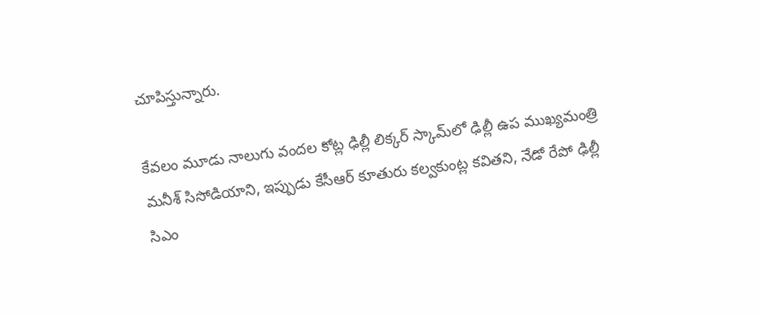చూపిస్తున్నారు.

కేవలం మూడు నాలుగు వందల కోట్ల ఢిల్లీ లిక్కర్ స్కామ్‌లో ఢిల్లీ ఉప ముఖ్యమంత్రి మనీశ్ సిసోడియాని, ఇప్పుడు కేసీఆర్‌ కూతురు కల్వకుంట్ల కవితని, నేడో రేపో ఢిల్లీ సిఎం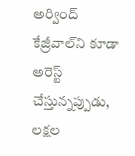అర్వింద్ కేజ్రీవాల్‌ని కూడా అరెస్ట్ చేస్తున్నప్పుడు, లక్షల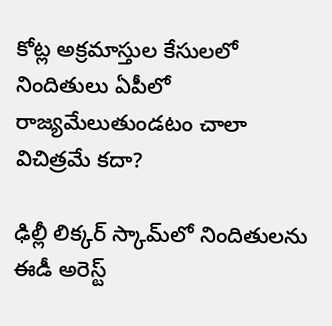కోట్ల అక్రమాస్తుల కేసులలో నిందితులు ఏపీలో రాజ్యమేలుతుండటం చాలా విచిత్రమే కదా?

ఢిల్లీ లిక్కర్ స్కామ్‌లో నిందితులను ఈడీ అరెస్ట్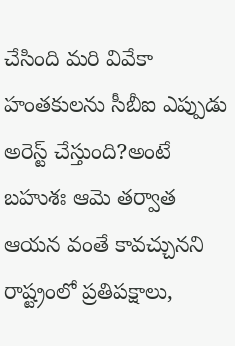చేసింది మరి వివేకా హంతకులను సీబీఐ ఎప్పుడు అరెస్ట్ చేస్తుంది?అంటే బహుశః ఆమె తర్వాత ఆయన వంతే కావచ్చునని రాష్ట్రంలో ప్రతిపక్షాలు,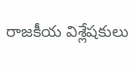రాజకీయ విశ్లేషకులు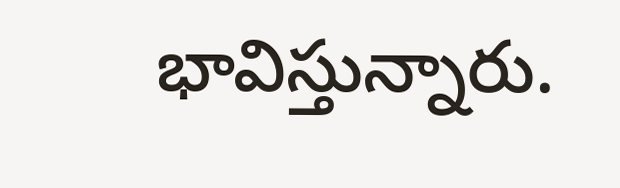భావిస్తున్నారు.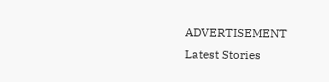ADVERTISEMENT
Latest Stories